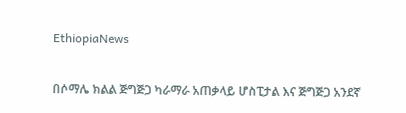EthiopiaNews

በሶማሌ ክልል ጅግጅጋ ካራማራ አጠቃላይ ሆስፒታል እና ጅግጅጋ አንደኛ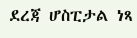ደረጃ ሆስፒታል ነጻ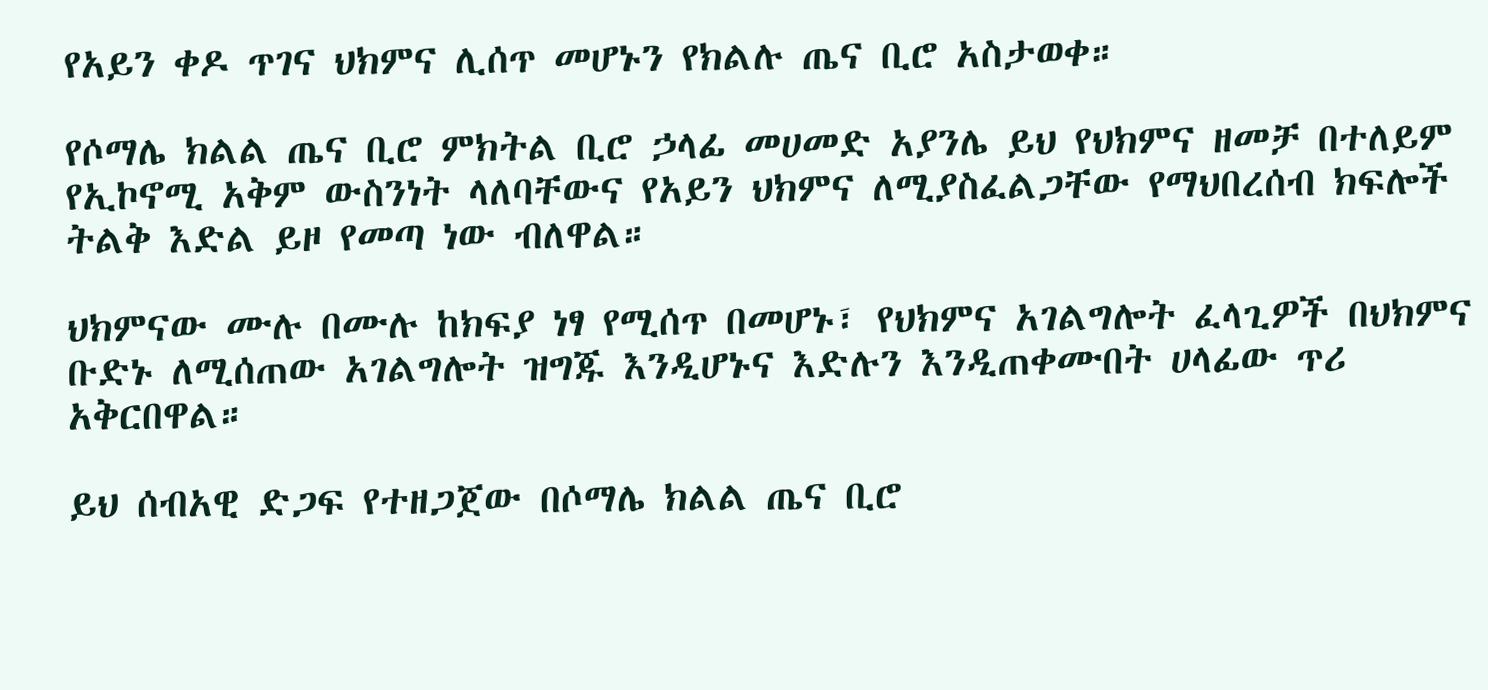የአይን ቀዶ ጥገና ህክምና ሊሰጥ መሆኑን የክልሉ ጤና ቢሮ አስታወቀ።

የሶማሌ ክልል ጤና ቢሮ ምክትል ቢሮ ኃላፊ መሀመድ አያንሌ ይህ የህክምና ዘመቻ በተለይም የኢኮኖሚ አቅም ውስንነት ላለባቸውና የአይን ህክምና ለሚያስፈልጋቸው የማህበረሰብ ክፍሎች ትልቅ እድል ይዞ የመጣ ነው ብለዋል።

ህክምናው ሙሉ በሙሉ ከክፍያ ነፃ የሚሰጥ በመሆኑ፣ የህክምና አገልግሎት ፈላጊዎች በህክምና ቡድኑ ለሚሰጠው አገልግሎት ዝግጁ እንዲሆኑና እድሉን እንዲጠቀሙበት ሀላፊው ጥሪ አቅርበዋል።

ይህ ሰብአዊ ድጋፍ የተዘጋጀው በሶማሌ ክልል ጤና ቢሮ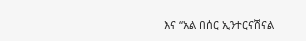እና “አል በሰር ኢንተርናሽናል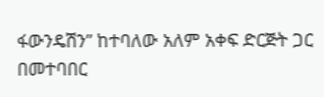ፋውንዴሽን” ከተባለው አለም አቀፍ ድርጅት ጋር በመተባበር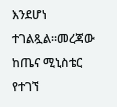እንደሆነ ተገልጿል።መረጃው ከጤና ሚኒስቴር የተገኘ